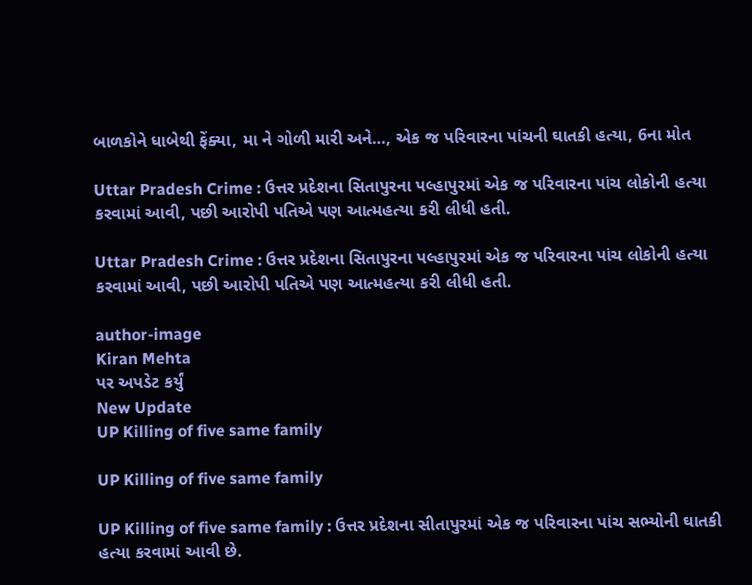બાળકોને ધાબેથી ફેંક્યા, મા ને ગોળી મારી અને…, એક જ પરિવારના પાંચની ઘાતકી હત્યા, 6ના મોત

Uttar Pradesh Crime : ઉત્તર પ્રદેશના સિતાપુરના પલ્હાપુરમાં એક જ પરિવારના પાંચ લોકોની હત્યા કરવામાં આવી, પછી આરોપી પતિએ પણ આત્મહત્યા કરી લીધી હતી.

Uttar Pradesh Crime : ઉત્તર પ્રદેશના સિતાપુરના પલ્હાપુરમાં એક જ પરિવારના પાંચ લોકોની હત્યા કરવામાં આવી, પછી આરોપી પતિએ પણ આત્મહત્યા કરી લીધી હતી.

author-image
Kiran Mehta
પર અપડેટ કર્યું
New Update
UP Killing of five same family

UP Killing of five same family

UP Killing of five same family : ઉત્તર પ્રદેશના સીતાપુરમાં એક જ પરિવારના પાંચ સભ્યોની ઘાતકી હત્યા કરવામાં આવી છે.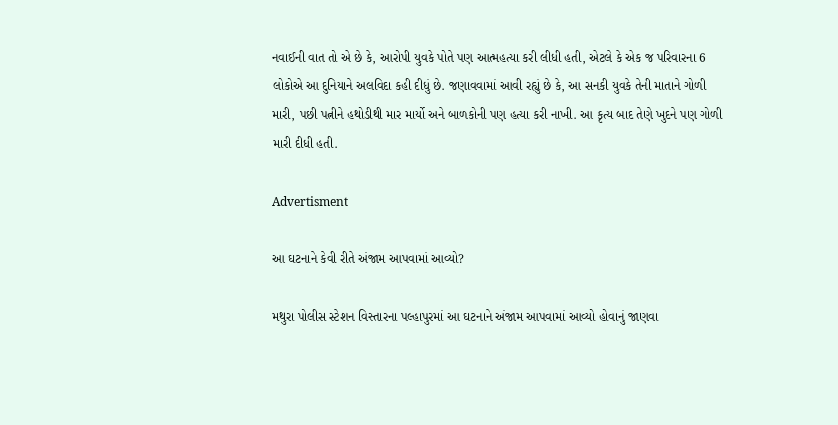નવાઈની વાત તો એ છે કે, આરોપી યુવકે પોતે પણ આત્મહત્યા કરી લીધી હતી, એટલે કે એક જ પરિવારના 6 લોકોએ આ દુનિયાને અલવિદા કહી દીધું છે. જણાવવામાં આવી રહ્યું છે કે, આ સનકી યુવકે તેની માતાને ગોળી મારી, પછી પત્નીને હથોડીથી માર માર્યો અને બાળકોની પણ હત્યા કરી નાખી. આ કૃત્ય બાદ તેણે ખુદને પણ ગોળી મારી દીધી હતી.

Advertisment

આ ઘટનાને કેવી રીતે અંજામ આપવામાં આવ્યો?

મથુરા પોલીસ સ્ટેશન વિસ્તારના પલ્હાપુરમાં આ ઘટનાને અંજામ આપવામાં આવ્યો હોવાનું જાણવા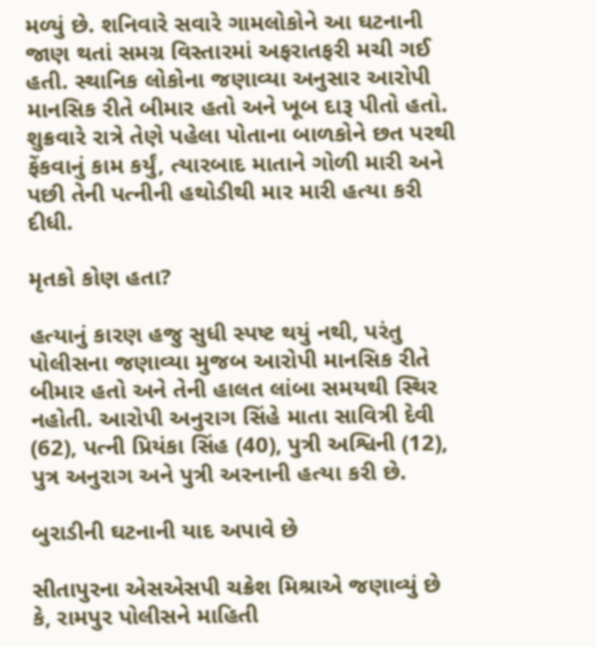મળ્યું છે. શનિવારે સવારે ગામલોકોને આ ઘટનાની જાણ થતાં સમગ્ર વિસ્તારમાં અફરાતફરી મચી ગઈ હતી. સ્થાનિક લોકોના જણાવ્યા અનુસાર આરોપી માનસિક રીતે બીમાર હતો અને ખૂબ દારૂ પીતો હતો. શુક્રવારે રાત્રે તેણે પહેલા પોતાના બાળકોને છત પરથી ફેંકવાનું કામ કર્યું, ત્યારબાદ માતાને ગોળી મારી અને પછી તેની પત્નીની હથોડીથી માર મારી હત્યા કરી દીધી.

મૃતકો કોણ હતા?

હત્યાનું કારણ હજુ સુધી સ્પષ્ટ થયું નથી, પરંતુ પોલીસના જણાવ્યા મુજબ આરોપી માનસિક રીતે બીમાર હતો અને તેની હાલત લાંબા સમયથી સ્થિર નહોતી. આરોપી અનુરાગ સિંહે માતા સાવિત્રી દેવી (62), પત્ની પ્રિયંકા સિંહ (40), પુત્રી અશ્વિની (12), પુત્ર અનુરાગ અને પુત્રી અરનાની હત્યા કરી છે.

બુરાડીની ઘટનાની યાદ અપાવે છે

સીતાપુરના એસએસપી ચક્રેશ મિશ્રાએ જણાવ્યું છે કે, રામપુર પોલીસને માહિતી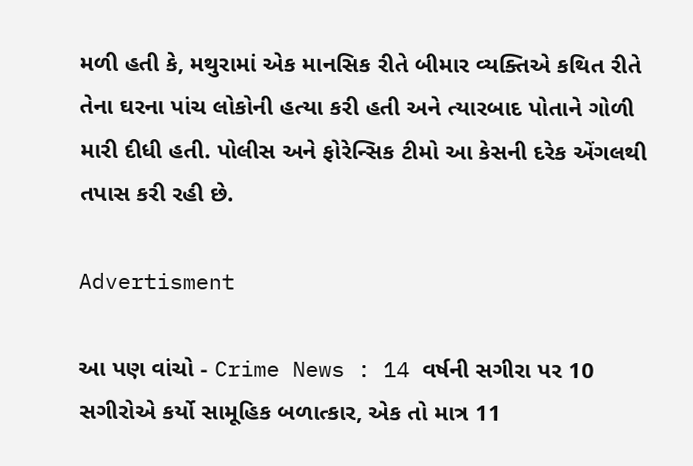મળી હતી કે, મથુરામાં એક માનસિક રીતે બીમાર વ્યક્તિએ કથિત રીતે તેના ઘરના પાંચ લોકોની હત્યા કરી હતી અને ત્યારબાદ પોતાને ગોળી મારી દીધી હતી. પોલીસ અને ફોરેન્સિક ટીમો આ કેસની દરેક એંગલથી તપાસ કરી રહી છે.

Advertisment

આ પણ વાંચો - Crime News : 14 વર્ષની સગીરા પર 10 સગીરોએ કર્યો સામૂહિક બળાત્કાર, એક તો માત્ર 11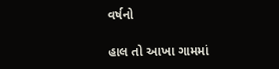વર્ષનો

હાલ તો આખા ગામમાં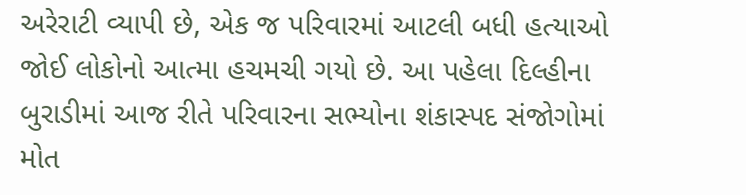અરેરાટી વ્યાપી છે, એક જ પરિવારમાં આટલી બધી હત્યાઓ જોઈ લોકોનો આત્મા હચમચી ગયો છે. આ પહેલા દિલ્હીના બુરાડીમાં આજ રીતે પરિવારના સભ્યોના શંકાસ્પદ સંજોગોમાં મોત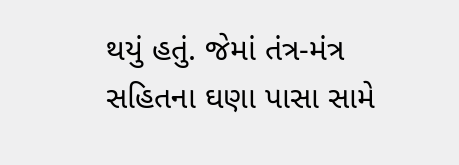થયું હતું. જેમાં તંત્ર-મંત્ર સહિતના ઘણા પાસા સામે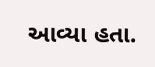આવ્યા હતા.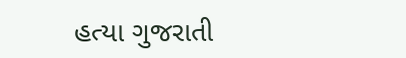હત્યા ગુજરાતી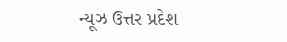ન્યૂઝ ઉત્તર પ્રદેશ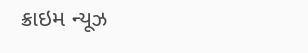ક્રાઇમ ન્યૂઝ